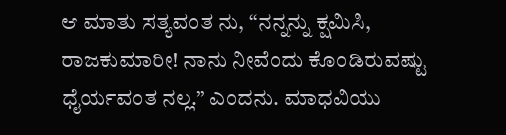ಆ ಮಾತು ಸತ್ಯವಂತ ನು, ‘‘ನನ್ನನ್ನು ಕ್ಷಮಿಸಿ, ರಾಜಕುಮಾರೀ! ನಾನು ನೀವೆಂದು ಕೊಂಡಿರುವಷ್ಟು ಧೈರ್ಯವಂತ ನಲ್ಲ.’’ ಎಂದನು. ಮಾಧವಿಯು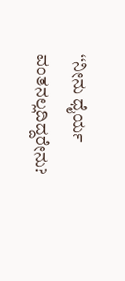‘‘ನೀನು ಧೈರ್ಯ ವಂತನಲ್ಲದಿದ್ದರೇನು?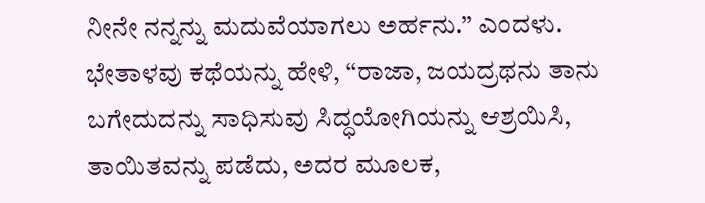ನೀನೇ ನನ್ನನ್ನು ಮದುವೆಯಾಗಲು ಅರ್ಹನು.’’ ಎಂದಳು. ಭೇತಾಳವು ಕಥೆಯನ್ನು ಹೇಳಿ, ‘‘ರಾಜಾ, ಜಯದ್ರಥನು ತಾನು ಬಗೇದುದನ್ನು ಸಾಧಿಸುವು ಸಿದ್ಧಯೋಗಿಯನ್ನು ಆಶ್ರಯಿಸಿ, ತಾಯಿತವನ್ನು ಪಡೆದು, ಅದರ ಮೂಲಕ,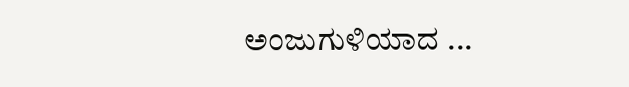ಅಂಜುಗುಳಿಯಾದ ...